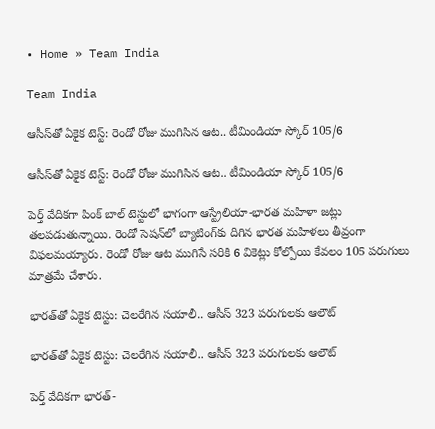• Home » Team India

Team India

ఆసీస్‌తో ఏకైక టెస్ట్: రెండో రోజు ముగిసిన ఆట.. టీమిండియా స్కోర్ 105/6

ఆసీస్‌తో ఏకైక టెస్ట్: రెండో రోజు ముగిసిన ఆట.. టీమిండియా స్కోర్ 105/6

పెర్త్ వేదికగా పింక్ బాల్ టెస్టులో భాగంగా ఆస్ట్రేలియా-భారత మహిళా జట్లు తలపడుతున్నాయి. రెండో సెషన్‌లో బ్యాటింగ్‌కు దిగిన భారత మహిళలు తీవ్రంగా విఫలమయ్యారు. రెండో రోజు ఆట ముగిసే సరికి 6 వికెట్లు కోల్పోయి కేవలం 105 పరుగులు మాత్రమే చేశారు.

భారత్‌తో ఏకైక టెస్టు: చెలరేగిన సయాలీ.. ఆసీస్ 323 పరుగులకు ఆలౌట్

భారత్‌తో ఏకైక టెస్టు: చెలరేగిన సయాలీ.. ఆసీస్ 323 పరుగులకు ఆలౌట్

పెర్త్ వేదికగా భారత్-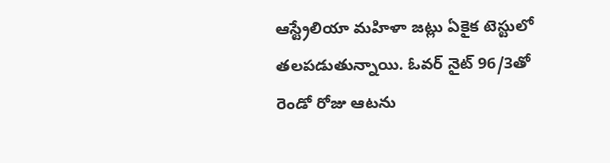ఆస్ట్రేలియా మహిళా జట్లు ఏకైక టెస్టులో తలపడుతున్నాయి. ఓవర్ నైట్ 96/3తో రెండో రోజు ఆటను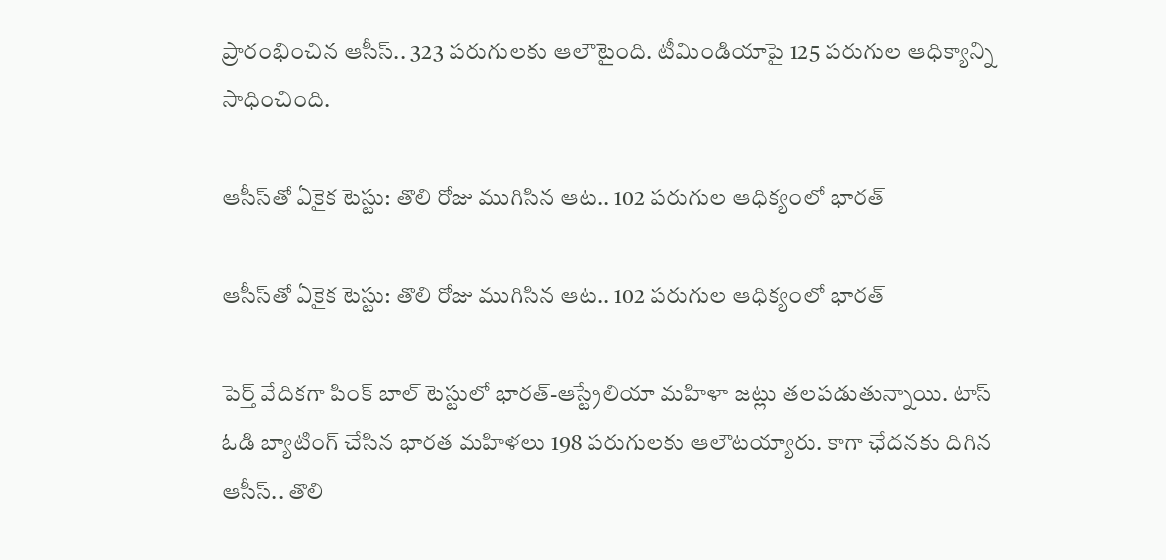ప్రారంభించిన ఆసీస్.. 323 పరుగులకు ఆలౌటైంది. టీమిండియాపై 125 పరుగుల ఆధిక్యాన్ని సాధించింది.

ఆసీస్‌తో ఏకైక టెస్టు: తొలి రోజు ముగిసిన ఆట.. 102 పరుగుల ఆధిక్యంలో భారత్

ఆసీస్‌తో ఏకైక టెస్టు: తొలి రోజు ముగిసిన ఆట.. 102 పరుగుల ఆధిక్యంలో భారత్

పెర్త్ వేదికగా పింక్ బాల్ టెస్టులో భారత్-ఆస్ట్రేలియా మహిళా జట్లు తలపడుతున్నాయి. టాస్ ఓడి బ్యాటింగ్ చేసిన భారత మహిళలు 198 పరుగులకు ఆలౌటయ్యారు. కాగా ఛేదనకు దిగిన ఆసీస్.. తొలి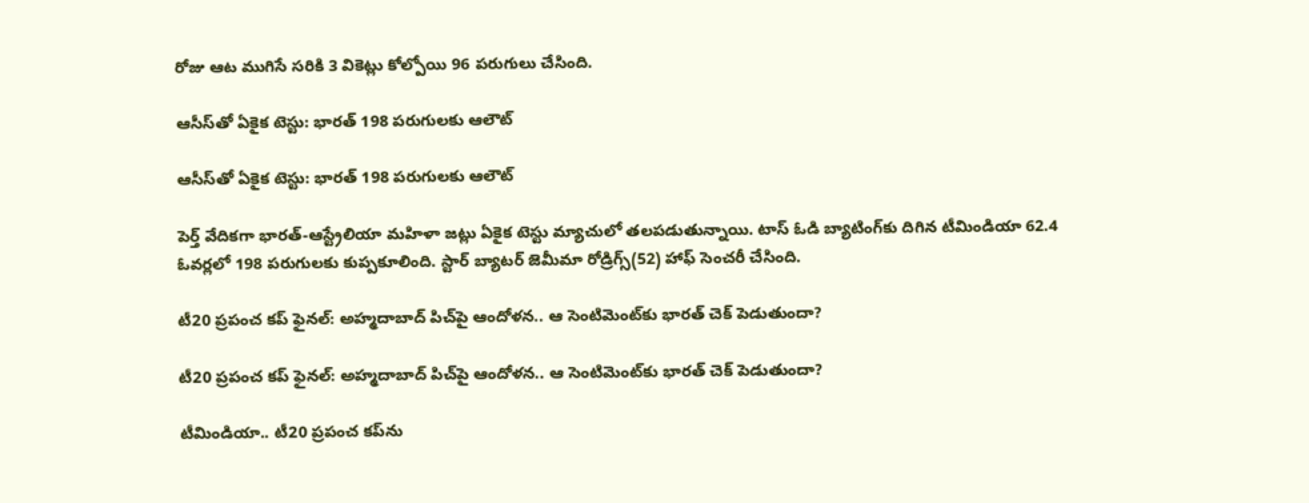రోజు ఆట ముగిసే సరికి 3 వికెట్లు కోల్పోయి 96 పరుగులు చేసింది.

ఆసీస్‌తో ఏకైక టెస్టు: భారత్ 198 పరుగులకు ఆలౌట్

ఆసీస్‌తో ఏకైక టెస్టు: భారత్ 198 పరుగులకు ఆలౌట్

పెర్త్ వేదికగా భారత్-ఆస్ట్రేలియా మహిళా జట్లు ఏకైక టెస్టు మ్యాచులో తలపడుతున్నాయి. టాస్ ఓడి బ్యాటింగ్‌కు దిగిన టీమిండియా 62.4 ఓవర్లలో 198 పరుగులకు కుప్పకూలింది. స్టార్ బ్యాటర్ జెమీమా రోడ్రిగ్స్(52) హాఫ్ సెంచరీ చేసింది.

టీ20 ప్రపంచ కప్ ఫైనల్: అహ్మదాబాద్ పిచ్‌పై ఆందోళన.. ఆ సెంటిమెంట్‌కు భారత్ చెక్ పెడుతుందా?

టీ20 ప్రపంచ కప్ ఫైనల్: అహ్మదాబాద్ పిచ్‌పై ఆందోళన.. ఆ సెంటిమెంట్‌కు భారత్ చెక్ పెడుతుందా?

టీమిండియా.. టీ20 ప్రపంచ కప్‌ను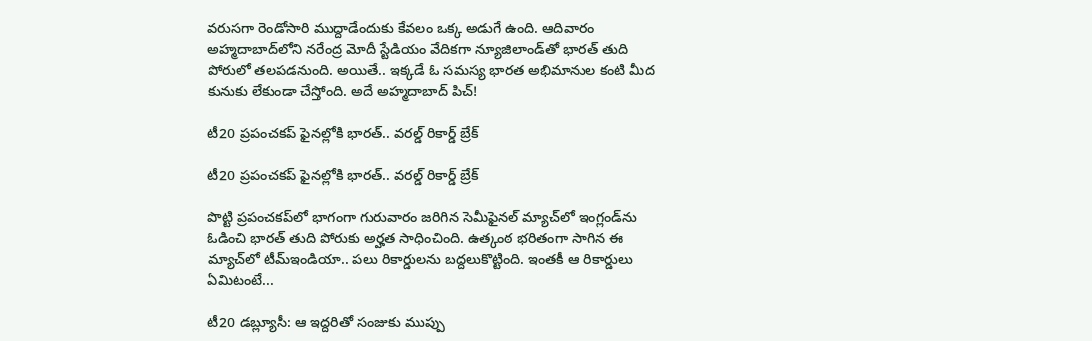వరుసగా రెండోసారి ముద్దాడేందుకు కేవలం ఒక్క అడుగే ఉంది. ఆదివారం అహ్మదాబాద్‌లోని నరేంద్ర మోదీ స్టేడియం వేదికగా న్యూజిలాండ్‌తో భారత్ తుది పోరులో తలపడనుంది. అయితే.. ఇక్కడే ఓ సమస్య భారత అభిమానుల కంటి మీద కునుకు లేకుండా చేస్తోంది. అదే అహ్మదాబాద్ పిచ్!

టీ20 ప్రపంచకప్ ఫైనల్లోకి భారత్.. వరల్డ్ రికార్డ్ బ్రేక్

టీ20 ప్రపంచకప్ ఫైనల్లోకి భారత్.. వరల్డ్ రికార్డ్ బ్రేక్

పొట్టి ప్రపంచకప్‌లో భాగంగా గురువారం జరిగిన సెమీఫైనల్ మ్యాచ్‌లో ఇంగ్లండ్‌ను ఓడించి భారత్ తుది పోరుకు అర్హత సాధించింది. ఉత్కంఠ భరితంగా సాగిన ఈ మ్యాచ్‌లో టీమ్ఇండియా.. పలు రికార్డులను బద్దలుకొట్టింది. ఇంతకీ ఆ రికార్డులు ఏమిటంటే...

టీ20 డబ్ల్యూసీ: ఆ ఇద్దరితో సంజుకు ముప్పు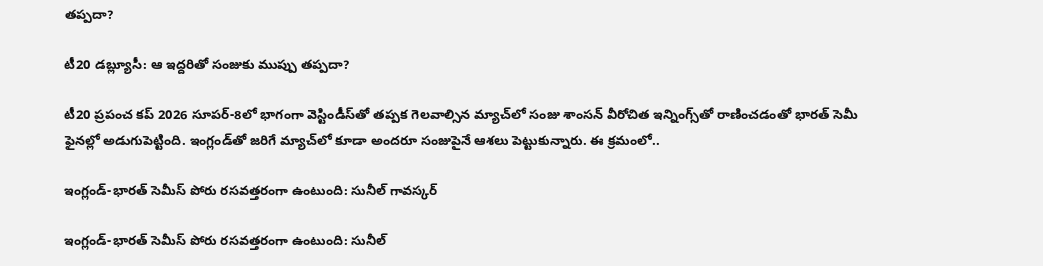తప్పదా?

టీ20 డబ్ల్యూసీ: ఆ ఇద్దరితో సంజుకు ముప్పు తప్పదా?

టీ20 ప్రపంచ కప్ 2026 సూపర్-8లో భాగంగా వెస్టిండీస్‌తో తప్పక గెలవాల్సిన మ్యాచ్‌లో సంజు శాంసన్‌ వీరోచిత ఇన్నింగ్స్‌‌తో రాణించడంతో భారత్ సెమీ ఫైనల్లో అడుగుపెట్టింది. ఇంగ్లండ్‌తో జరిగే మ్యాచ్‌లో కూడా అందరూ సంజుపైనే ఆశలు పెట్టుకున్నారు. ఈ క్రమంలో..

ఇంగ్లండ్-భారత్ సెమీస్ పోరు రసవత్తరంగా ఉంటుంది: సునీల్ గావస్కర్

ఇంగ్లండ్-భారత్ సెమీస్ పోరు రసవత్తరంగా ఉంటుంది: సునీల్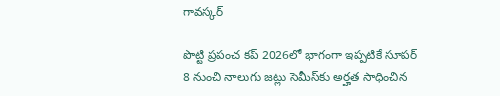గావస్కర్

పొట్టి ప్రపంచ కప్ 2026లో భాగంగా ఇప్పటికే సూపర్ 8 నుంచి నాలుగు జట్లు సెమీస్‌కు అర్హత సాధించిన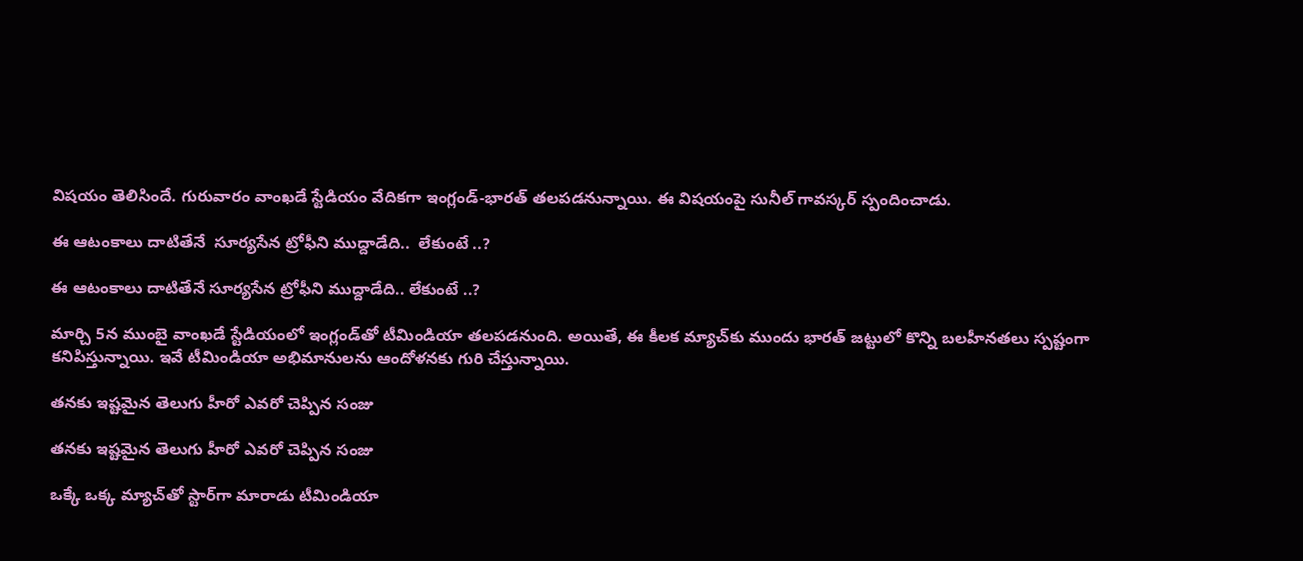విషయం తెలిసిందే. గురువారం వాంఖడే స్టేడియం వేదికగా ఇంగ్లండ్-భారత్ తలపడనున్నాయి. ఈ విషయంపై సునీల్ గావస్కర్ స్పందించాడు.

ఈ ఆటంకాలు దాటితేనే  సూర్యసేన ట్రోఫీని ముద్దాడేది..  లేకుంటే ..?

ఈ ఆటంకాలు దాటితేనే సూర్యసేన ట్రోఫీని ముద్దాడేది.. లేకుంటే ..?

మార్చి 5న ముంబై వాంఖడే స్టేడియంలో ఇంగ్లండ్‌తో టీమిండియా తలపడనుంది. అయితే, ఈ కీలక మ్యాచ్‌కు ముందు భారత్ జట్టులో కొన్ని బలహీనతలు స్పష్టంగా కనిపిస్తున్నాయి. ఇవే టీమిండియా అభిమానులను ఆందోళనకు గురి చేస్తున్నాయి.

తనకు ఇష్టమైన తెలుగు హీరో ఎవరో చెప్పిన సంజు

తనకు ఇష్టమైన తెలుగు హీరో ఎవరో చెప్పిన సంజు

ఒక్కే ఒక్క మ్యాచ్‌తో స్టార్‌గా మారాడు టీమిండియా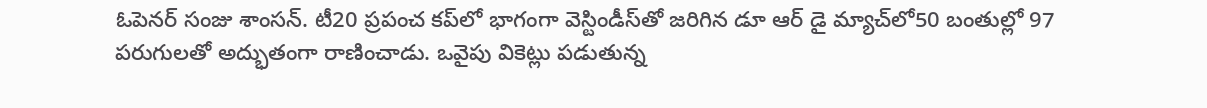ఓపెనర్ సంజు శాంసన్. టీ20 ప్రపంచ కప్‌లో భాగంగా వెస్టిండీస్‌తో జరిగిన డూ ఆర్ డై మ్యాచ్‌లో50 బంతుల్లో 97 పరుగులతో అద్భుతంగా రాణించాడు. ఒవైపు వికెట్లు పడుతున్న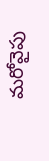మరోవైపు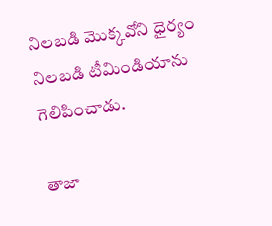నిలబడి మొక్కవోని ధైర్యం నిలబడి టీమిండియాను గెలిపించాడు.

తాజా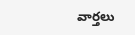వార్తలు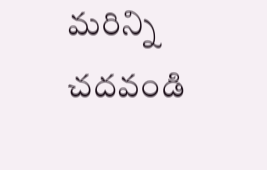మరిన్ని చదవండి